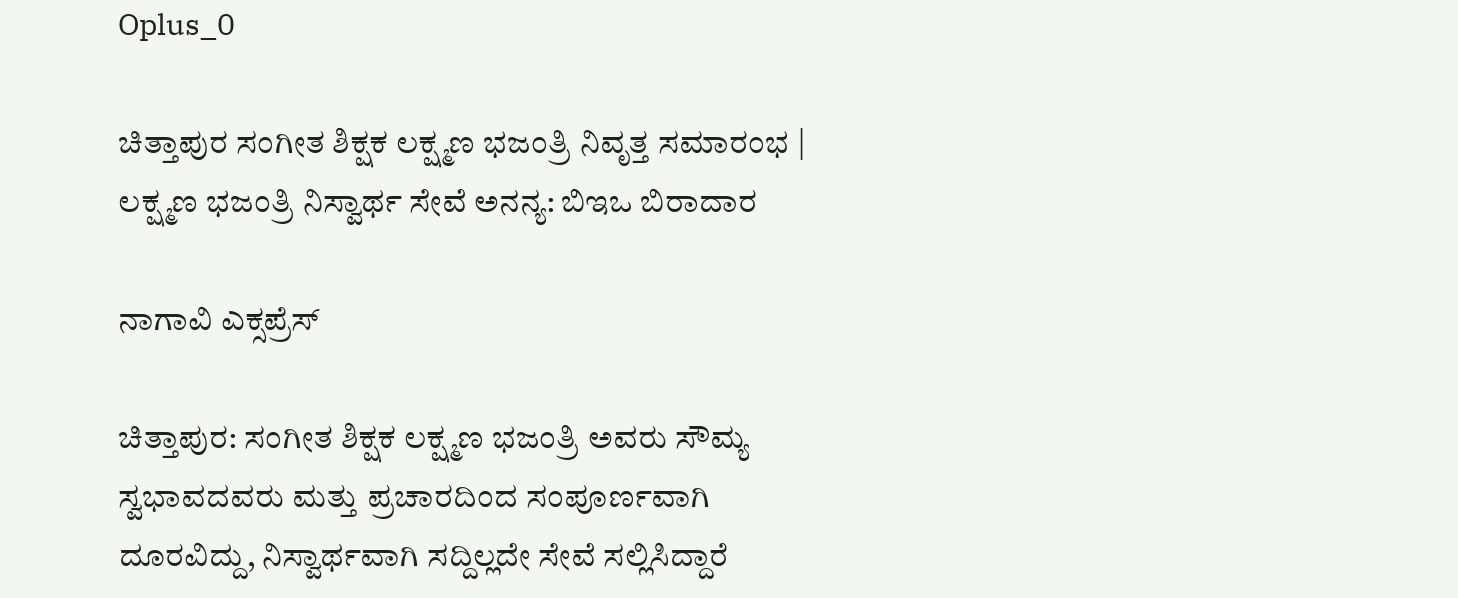Oplus_0

ಚಿತ್ತಾಪುರ ಸಂಗೀತ ಶಿಕ್ಷಕ ಲಕ್ಷ್ಮಣ ಭಜಂತ್ರಿ ನಿವೃತ್ತ ಸಮಾರಂಭ | ಲಕ್ಷ್ಮಣ ಭಜಂತ್ರಿ ನಿಸ್ವಾರ್ಥ ಸೇವೆ ಅನನ್ಯ: ಬಿಇಒ ಬಿರಾದಾರ

ನಾಗಾವಿ ಎಕ್ಸಪ್ರೆಸ್

ಚಿತ್ತಾಪುರ: ಸಂಗೀತ ಶಿಕ್ಷಕ ಲಕ್ಷ್ಮಣ ಭಜಂತ್ರಿ ಅವರು ಸೌಮ್ಯ ಸ್ವಭಾವದವರು ಮತ್ತು ಪ್ರಚಾರದಿಂದ ಸಂಪೂರ್ಣವಾಗಿ ದೂರವಿದ್ದು, ನಿಸ್ವಾರ್ಥವಾಗಿ ಸದ್ದಿಲ್ಲದೇ ಸೇವೆ ಸಲ್ಲಿಸಿದ್ದಾರೆ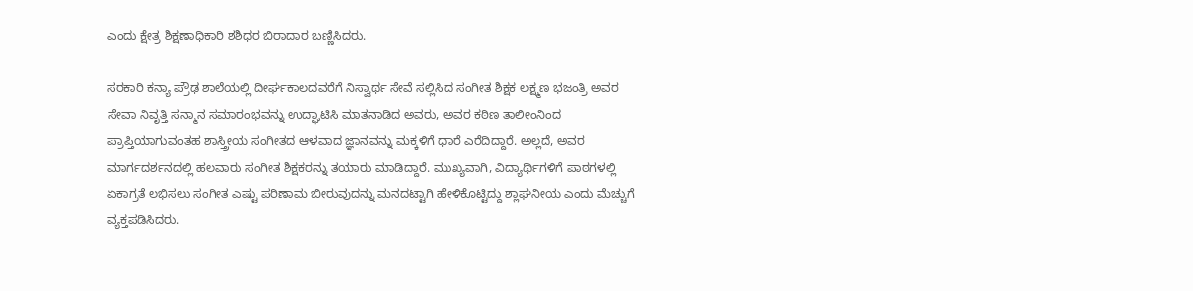ಎಂದು ಕ್ಷೇತ್ರ ಶಿಕ್ಷಣಾಧಿಕಾರಿ ಶಶಿಧರ ಬಿರಾದಾರ ಬಣ್ಣಿಸಿದರು.

ಸರಕಾರಿ ಕನ್ಯಾ ಪ್ರೌಢ ಶಾಲೆಯಲ್ಲಿ ದೀರ್ಘಕಾಲದವರೆಗೆ ನಿಸ್ವಾರ್ಥ ಸೇವೆ ಸಲ್ಲಿಸಿದ ಸಂಗೀತ ಶಿಕ್ಷಕ ಲಕ್ಷ್ಮಣ ಭಜಂತ್ರಿ ಅವರ ಸೇವಾ ನಿವೃತ್ತಿ ಸನ್ಮಾನ ಸಮಾರಂಭವನ್ನು ಉದ್ಘಾಟಿಸಿ ಮಾತನಾಡಿದ ಅವರು, ಅವರ ಕಠಿಣ ತಾಲೀಂನಿಂದ ಪ್ರಾಪ್ತಿಯಾಗುವಂತಹ ಶಾಸ್ತ್ರೀಯ ಸಂಗೀತದ ಆಳವಾದ ಜ್ಞಾನವನ್ನು ಮಕ್ಕಳಿಗೆ ಧಾರೆ ಎರೆದಿದ್ದಾರೆ. ಅಲ್ಲದೆ, ಅವರ ಮಾರ್ಗದರ್ಶನದಲ್ಲಿ ಹಲವಾರು ಸಂಗೀತ ಶಿಕ್ಷಕರನ್ನು ತಯಾರು ಮಾಡಿದ್ದಾರೆ. ಮುಖ್ಯವಾಗಿ, ವಿದ್ಯಾರ್ಥಿಗಳಿಗೆ ಪಾಠಗಳಲ್ಲಿ ಏಕಾಗ್ರತೆ ಲಭಿಸಲು ಸಂಗೀತ ಎಷ್ಟು ಪರಿಣಾಮ ಬೀರುವುದನ್ನು ಮನದಟ್ಟಾಗಿ ಹೇಳಿಕೊಟ್ಟಿದ್ದು ಶ್ಲಾಘನೀಯ ಎಂದು ಮೆಚ್ಚುಗೆ ವ್ಯಕ್ತಪಡಿಸಿದರು.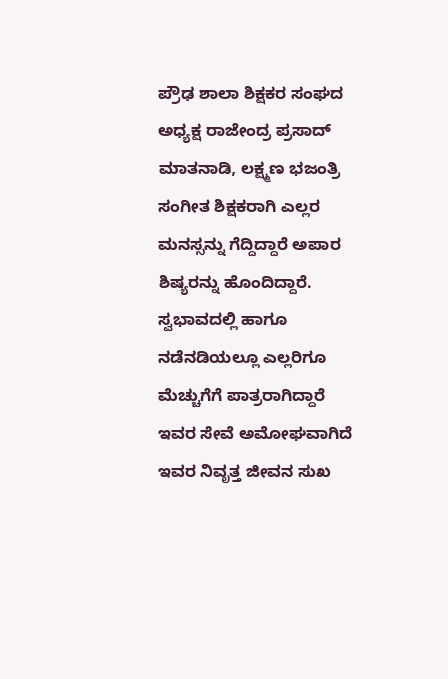ಪ್ರೌಢ ಶಾಲಾ ಶಿಕ್ಷಕರ ಸಂಘದ ಅಧ್ಯಕ್ಷ ರಾಜೇಂದ್ರ ಪ್ರಸಾದ್ ಮಾತನಾಡಿ, ಲಕ್ಷ್ಮಣ ಭಜಂತ್ರಿ ಸಂಗೀತ ಶಿಕ್ಷಕರಾಗಿ ಎಲ್ಲರ ಮನಸ್ಸನ್ನು ಗೆದ್ದಿದ್ದಾರೆ ಅಪಾರ ಶಿಷ್ಯರನ್ನು ಹೊಂದಿದ್ದಾರೆ. ಸ್ವಭಾವದಲ್ಲಿ ಹಾಗೂ ನಡೆನಡಿಯಲ್ಲೂ ಎಲ್ಲರಿಗೂ ಮೆಚ್ಚುಗೆಗೆ ಪಾತ್ರರಾಗಿದ್ದಾರೆ ಇವರ ಸೇವೆ ಅಮೋಘವಾಗಿದೆ ಇವರ ನಿವೃತ್ತ ಜೀವನ ಸುಖ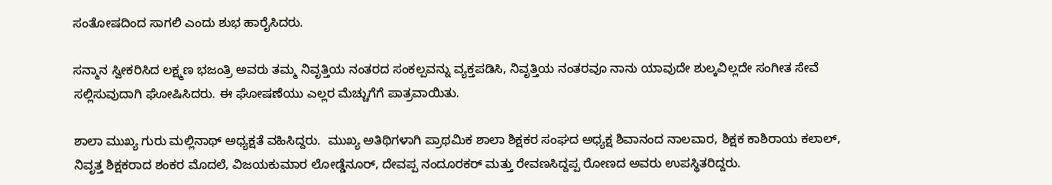ಸಂತೋಷದಿಂದ ಸಾಗಲಿ ಎಂದು ಶುಭ ಹಾರೈಸಿದರು.

ಸನ್ಮಾನ ಸ್ವೀಕರಿಸಿದ ಲಕ್ಷ್ಮಣ ಭಜಂತ್ರಿ ಅವರು ತಮ್ಮ ನಿವೃತ್ತಿಯ ನಂತರದ ಸಂಕಲ್ಪವನ್ನು ವ್ಯಕ್ತಪಡಿಸಿ, ನಿವೃತ್ತಿಯ ನಂತರವೂ ನಾನು ಯಾವುದೇ ಶುಲ್ಕವಿಲ್ಲದೇ ಸಂಗೀತ ಸೇವೆ ಸಲ್ಲಿಸುವುದಾಗಿ ಘೋಷಿಸಿದರು. ಈ ಘೋಷಣೆಯು ಎಲ್ಲರ ಮೆಚ್ಚುಗೆಗೆ ಪಾತ್ರವಾಯಿತು.

ಶಾಲಾ ಮುಖ್ಯ ಗುರು ಮಲ್ಲಿನಾಥ್ ಅಧ್ಯಕ್ಷತೆ ವಹಿಸಿದ್ದರು.  ಮುಖ್ಯ ಅತಿಥಿಗಳಾಗಿ ಪ್ರಾಥಮಿಕ ಶಾಲಾ ಶಿಕ್ಷಕರ ಸಂಘದ ಅಧ್ಯಕ್ಷ ಶಿವಾನಂದ ನಾಲವಾರ, ಶಿಕ್ಷಕ ಕಾಶಿರಾಯ ಕಲಾಲ್, ನಿವೃತ್ತ ಶಿಕ್ಷಕರಾದ ಶಂಕರ ಮೊದಲೆ, ವಿಜಯಕುಮಾರ ಲೋಡ್ಡೆನೂರ್, ದೇವಪ್ಪ ನಂದೂರಕರ್ ಮತ್ತು ರೇವಣಸಿದ್ದಪ್ಪ ರೋಣದ ಅವರು ಉಪಸ್ಥಿತರಿದ್ದರು.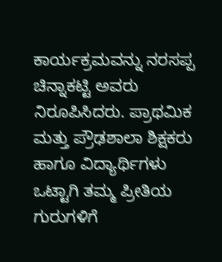ಕಾರ್ಯಕ್ರಮವನ್ನು ನರಸಪ್ಪ ಚಿನ್ನಾಕಟ್ಟಿ ಅವರು ನಿರೂಪಿಸಿದರು. ಪ್ರಾಥಮಿಕ ಮತ್ತು ಪ್ರೌಢಶಾಲಾ ಶಿಕ್ಷಕರು ಹಾಗೂ ವಿದ್ಯಾರ್ಥಿಗಳು ಒಟ್ಟಾಗಿ ತಮ್ಮ ಪ್ರೀತಿಯ ಗುರುಗಳಿಗೆ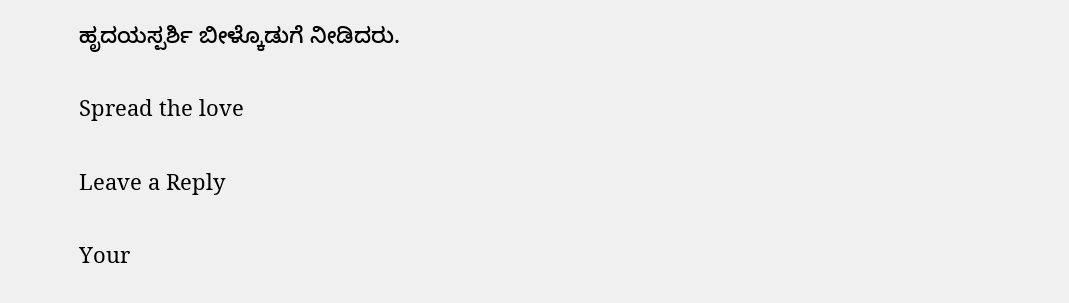ಹೃದಯಸ್ಪರ್ಶಿ ಬೀಳ್ಕೊಡುಗೆ ನೀಡಿದರು.

Spread the love

Leave a Reply

Your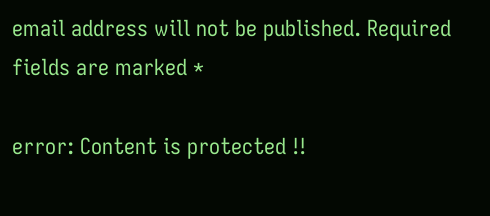email address will not be published. Required fields are marked *

error: Content is protected !!